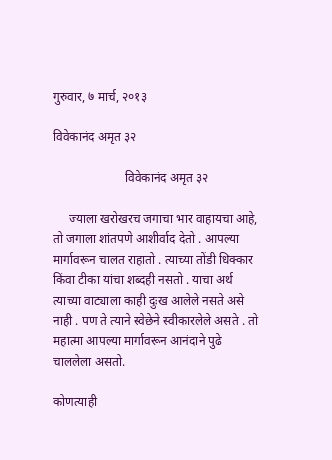गुरुवार, ७ मार्च, २०१३

विवेकानंद अमृत ३२

                       विवेकानंद अमृत ३२

     ज्याला खरोखरच जगाचा भार वाहायचा आहे, तो जगाला शांतपणे आशीर्वाद देतो . आपल्या मार्गावरून चालत राहातो . त्याच्या तोंडी धिक्कार किंवा टीका यांचा शब्दही नसतो . याचा अर्थ त्याच्या वाट्याला काही दुःख आलेले नसते असे नाही . पण ते त्याने स्वेछेने स्वीकारलेले असते . तो महात्मा आपल्या मार्गावरून आनंदाने पुढे चाललेला असतो.

कोणत्याही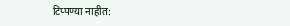टिप्पण्‍या नाहीत: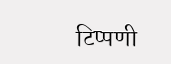टिप्पणी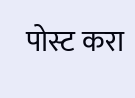पोस्ट करा